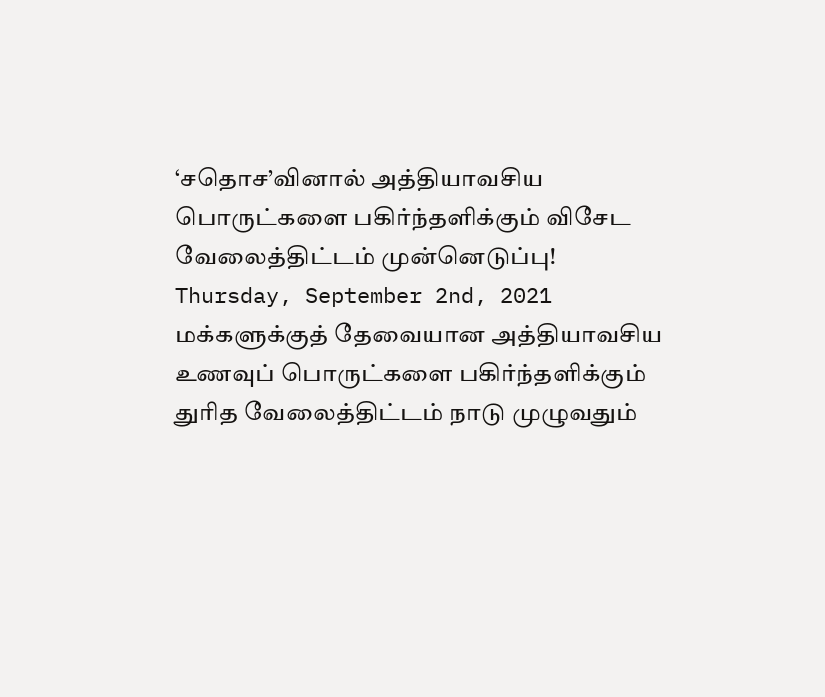‘சதொச’வினால் அத்தியாவசிய பொருட்களை பகிர்ந்தளிக்கும் விசேட வேலைத்திட்டம் முன்னெடுப்பு!
Thursday, September 2nd, 2021
மக்களுக்குத் தேவையான அத்தியாவசிய உணவுப் பொருட்களை பகிர்ந்தளிக்கும் துரித வேலைத்திட்டம் நாடு முழுவதும்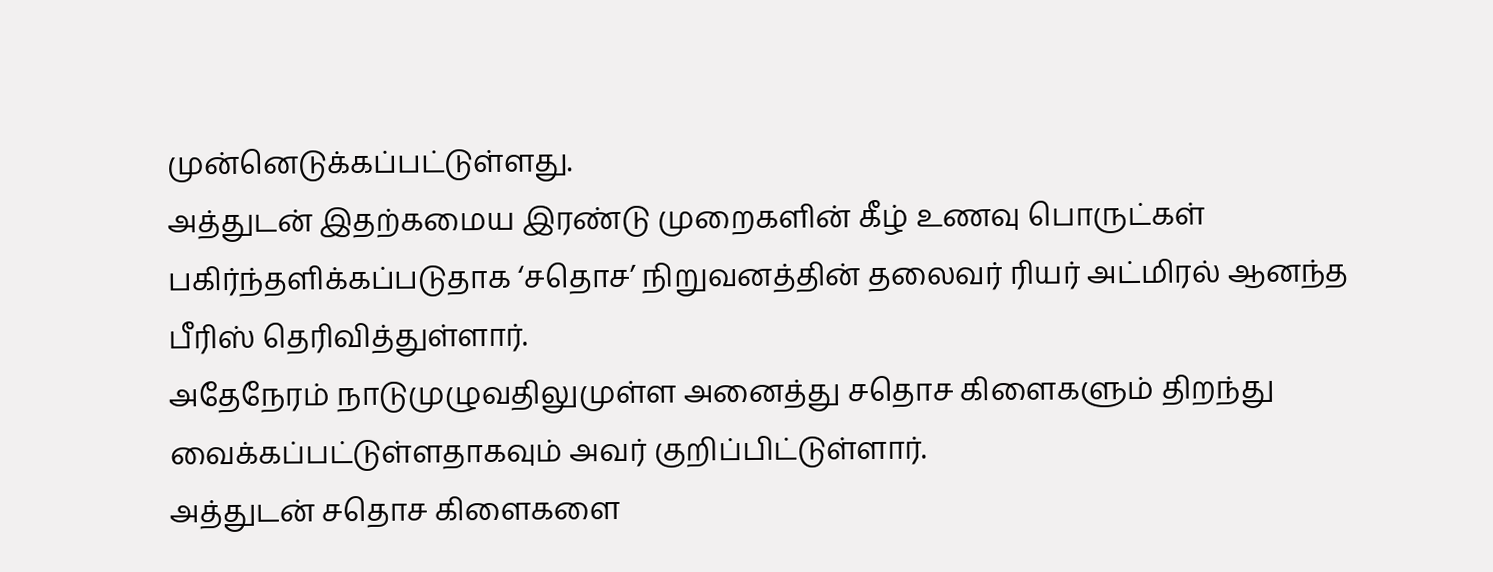முன்னெடுக்கப்பட்டுள்ளது.
அத்துடன் இதற்கமைய இரண்டு முறைகளின் கீழ் உணவு பொருட்கள் பகிர்ந்தளிக்கப்படுதாக ‘சதொச’ நிறுவனத்தின் தலைவர் ரியர் அட்மிரல் ஆனந்த பீரிஸ் தெரிவித்துள்ளார்.
அதேநேரம் நாடுமுழுவதிலுமுள்ள அனைத்து சதொச கிளைகளும் திறந்து வைக்கப்பட்டுள்ளதாகவும் அவர் குறிப்பிட்டுள்ளார்.
அத்துடன் சதொச கிளைகளை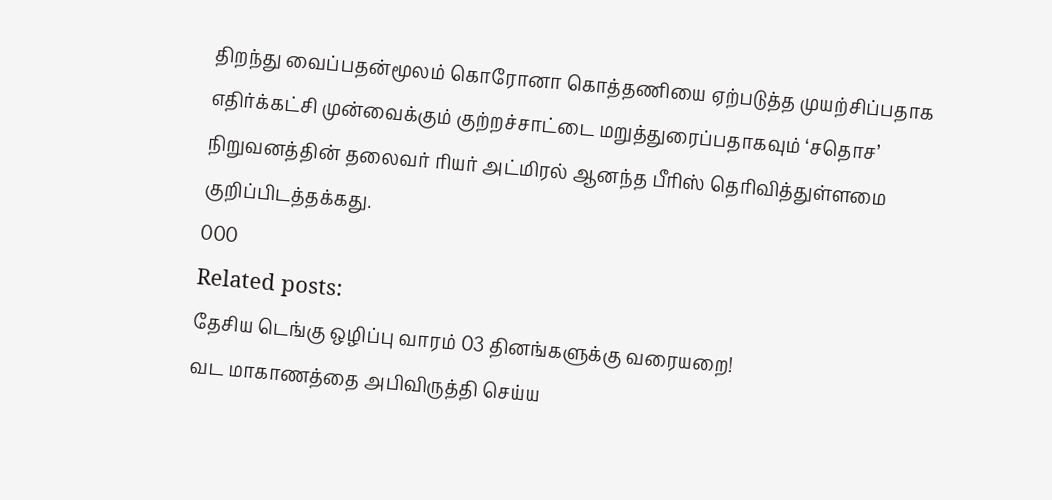திறந்து வைப்பதன்மூலம் கொரோனா கொத்தணியை ஏற்படுத்த முயற்சிப்பதாக எதிர்க்கட்சி முன்வைக்கும் குற்றச்சாட்டை மறுத்துரைப்பதாகவும் ‘சதொச’ நிறுவனத்தின் தலைவர் ரியர் அட்மிரல் ஆனந்த பீரிஸ் தெரிவித்துள்ளமை குறிப்பிடத்தக்கது.
000
Related posts:
தேசிய டெங்கு ஒழிப்பு வாரம் 03 தினங்களுக்கு வரையறை!
வட மாகாணத்தை அபிவிருத்தி செய்ய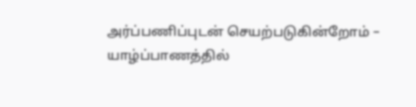அர்ப்பணிப்புடன் செயற்படுகின்றோம் – யாழ்ப்பாணத்தில்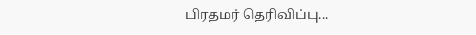பிரதமர் தெரிவிப்பு...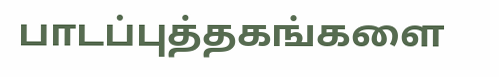பாடப்புத்தகங்களை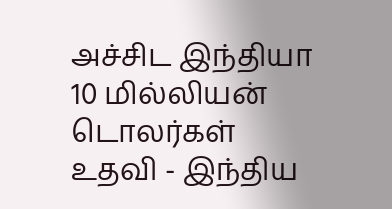அச்சிட இந்தியா 10 மில்லியன் டொலர்கள் உதவி - இந்திய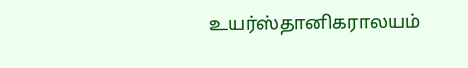உயர்ஸ்தானிகராலயம்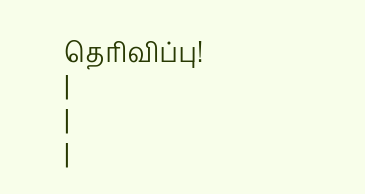தெரிவிப்பு!
|
|
|